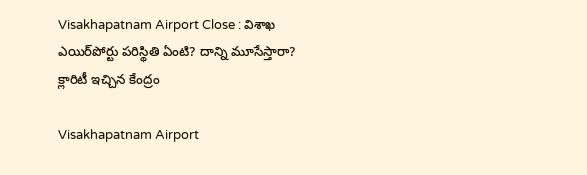Visakhapatnam Airport Close : విశాఖ ఎయిర్‌పోర్టు పరిస్థితి ఏంటి? దాన్ని మూసేస్తారా? క్లారిటీ ఇచ్చిన కేంద్రం

Visakhapatnam Airport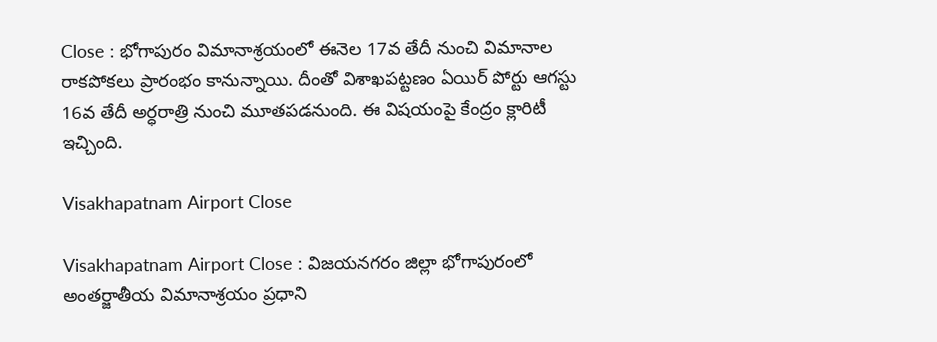Close : భోగాపురం విమానాశ్రయంలో ఈనెల 17వ తేదీ నుంచి విమానాల రాకపోకలు ప్రారంభం కానున్నాయి. దీంతో విశాఖపట్టణం ఏయిర్ పోర్టు ఆగస్టు 16వ తేదీ అర్ధరాత్రి నుంచి మూతపడనుంది. ఈ విషయంపై కేంద్రం క్లారిటీ ఇచ్చింది.

Visakhapatnam Airport Close

Visakhapatnam Airport Close : విజయనగరం జిల్లా భోగాపురంలో అంతర్జాతీయ విమానాశ్రయం ప్రధాని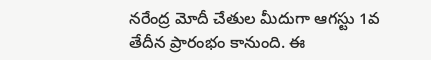నరేంద్ర మోదీ చేతుల మీదుగా ఆగస్టు 1వ తేదీన ప్రారంభం కానుంది. ఈ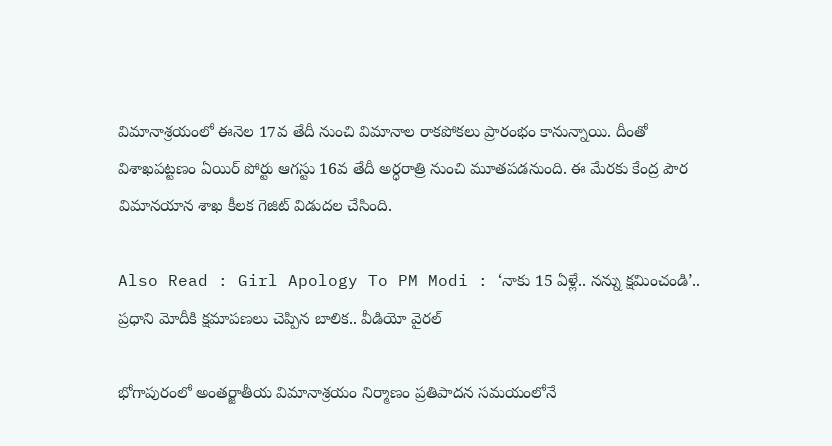విమానాశ్రయంలో ఈనెల 17వ తేదీ నుంచి విమానాల రాకపోకలు ప్రారంభం కానున్నాయి. దీంతో విశాఖపట్టణం ఏయిర్ పోర్టు ఆగస్టు 16వ తేదీ అర్ధరాత్రి నుంచి మూతపడనుంది. ఈ మేరకు కేంద్ర పౌర విమానయాన శాఖ కీలక గెజిట్ విడుదల చేసింది.

Also Read : Girl Apology To PM Modi : ‘నాకు 15 ఏళ్లే.. నన్ను క్షమించండి’.. ప్రధాని మోదీకి క్షమాపణలు చెప్పిన బాలిక.. వీడియో వైరల్

భోగాపురంలో అంతర్జాతీయ విమానాశ్రయం నిర్మాణం ప్రతిపాదన సమయంలోనే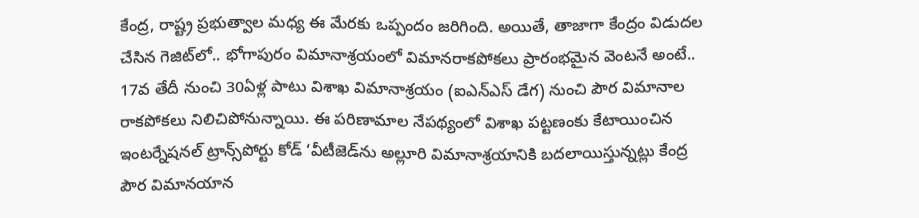కేంద్ర, రాష్ట్ర ప్రభుత్వాల మధ్య ఈ మేరకు ఒప్పందం జరిగింది. అయితే, తాజాగా కేంద్రం విడుదల చేసిన గెజిట్‌లో.. భోగాపురం విమానాశ్రయంలో విమానరాకపోకలు ప్రారంభమైన వెంటనే అంటే.. 17వ తేదీ నుంచి 30ఏళ్ల పాటు విశాఖ విమానాశ్రయం (ఐఎన్ఎస్ డేగ) నుంచి పౌర విమానాల రాకపోకలు నిలిచిపోనున్నాయి. ఈ పరిణామాల నేపథ్యంలో విశాఖ పట్టణంకు కేటాయించిన ఇంటర్నేషనల్‌ ట్రాన్స్‌పోర్టు కోడ్‌ ‘వీటీజెడ్‌ను అల్లూరి విమానాశ్రయానికి బదలాయిస్తున్నట్లు కేంద్ర పౌర విమానయాన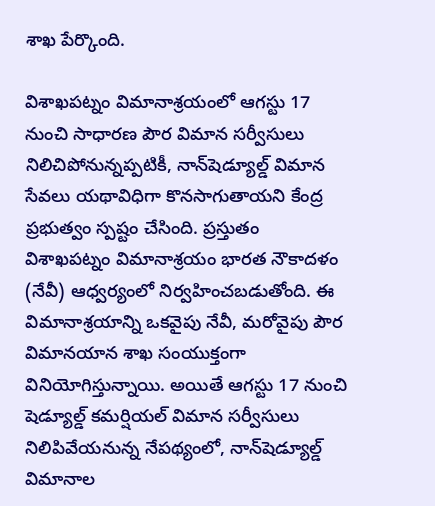శాఖ పేర్కొంది.

విశాఖపట్నం విమానాశ్రయంలో ఆగస్టు 17 నుంచి సాధారణ పౌర విమాన సర్వీసులు నిలిచిపోనున్నప్పటికీ, నాన్‌షెడ్యూల్డ్‌ విమాన సేవలు యథావిధిగా కొనసాగుతాయని కేంద్ర ప్రభుత్వం స్పష్టం చేసింది. ప్రస్తుతం విశాఖపట్నం విమానాశ్రయం భారత నౌకాదళం (నేవీ) ఆధ్వర్యంలో నిర్వహించబడుతోంది. ఈ విమానాశ్రయాన్ని ఒకవైపు నేవీ, మరోవైపు పౌర విమానయాన శాఖ సంయుక్తంగా వినియోగిస్తున్నాయి. అయితే ఆగస్టు 17 నుంచి షెడ్యూల్డ్‌ కమర్షియల్‌ విమాన సర్వీసులు నిలిపివేయనున్న నేపథ్యంలో, నాన్‌షెడ్యూల్డ్‌ విమానాల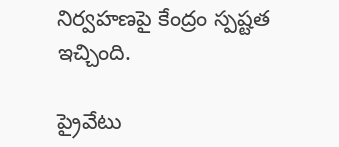నిర్వహణపై కేంద్రం స్పష్టత ఇచ్చింది.

ప్రైవేటు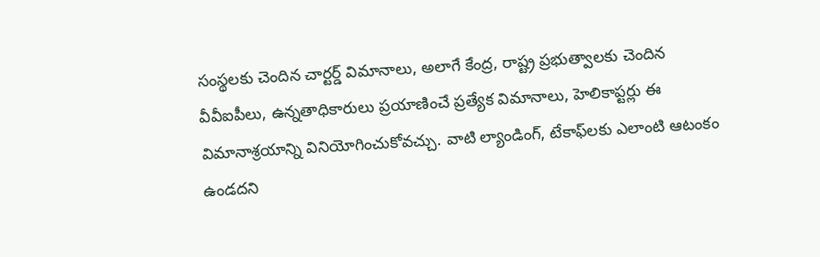సంస్థలకు చెందిన చార్టర్డ్‌ విమానాలు, అలాగే కేంద్ర, రాష్ట్ర ప్రభుత్వాలకు చెందిన వీవీఐపీలు, ఉన్నతాధికారులు ప్రయాణించే ప్రత్యేక విమానాలు, హెలికాప్టర్లు ఈ విమానాశ్రయాన్ని వినియోగించుకోవచ్చు. వాటి ల్యాండింగ్‌, టేకాఫ్‌లకు ఎలాంటి ఆటంకం ఉండదని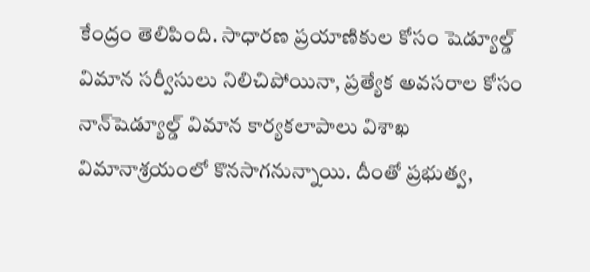కేంద్రం తెలిపింది. సాధారణ ప్రయాణికుల కోసం షెడ్యూల్డ్‌ విమాన సర్వీసులు నిలిచిపోయినా, ప్రత్యేక అవసరాల కోసం నాన్‌షెడ్యూల్డ్‌ విమాన కార్యకలాపాలు విశాఖ విమానాశ్రయంలో కొనసాగనున్నాయి. దీంతో ప్రభుత్వ,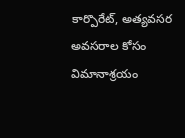కార్పొరేట్‌, అత్యవసర అవసరాల కోసం విమానాశ్రయం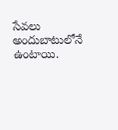సేవలు అందుబాటులోనే ఉంటాయి.